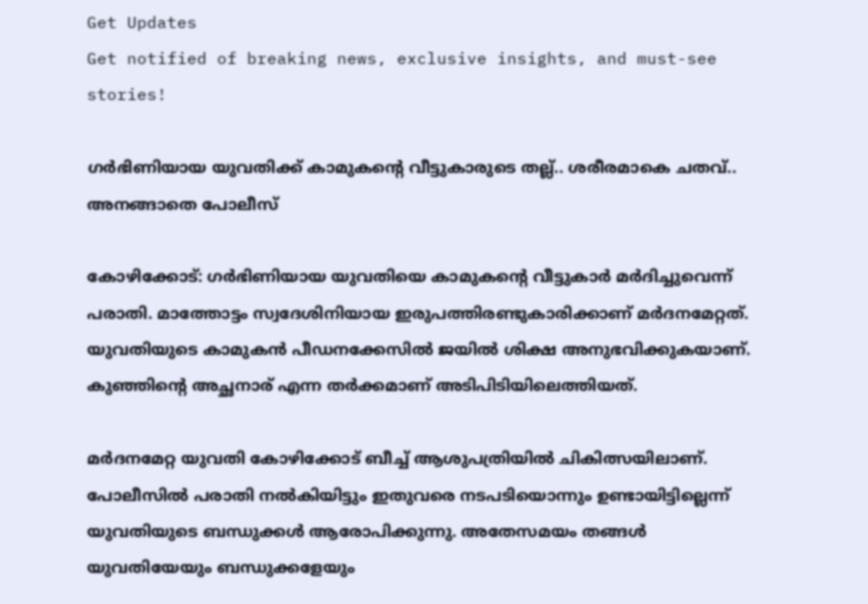Get Updates
Get notified of breaking news, exclusive insights, and must-see stories!

ഗർഭിണിയായ യുവതിക്ക് കാമുകന്റെ വീട്ടുകാരുടെ തല്ല്.. ശരീരമാകെ ചതവ്.. അനങ്ങാതെ പോലീസ്

കോഴിക്കോട്: ഗർഭിണിയായ യുവതിയെ കാമുകന്റെ വീട്ടുകാർ മർദിച്ചുവെന്ന് പരാതി. മാത്തോട്ടം സ്വദേശിനിയായ ഇരുപത്തിരണ്ടുകാരിക്കാണ് മർദനമേറ്റത്. യുവതിയുടെ കാമുകൻ പീഡനക്കേസിൽ ജയിൽ ശിക്ഷ അനുഭവിക്കുകയാണ്. കുഞ്ഞിന്റെ അച്ഛനാര് എന്ന തർക്കമാണ് അടിപിടിയിലെത്തിയത്.

മർദനമേറ്റ യുവതി കോഴിക്കോട് ബീച്ച് ആശുപത്രിയിൽ ചികിത്സയിലാണ്. പോലീസിൽ പരാതി നൽകിയിട്ടും ഇതുവരെ നടപടിയൊന്നും ഉണ്ടായിട്ടില്ലെന്ന് യുവതിയുടെ ബന്ധുക്കൾ ആരോപിക്കുന്നു. അതേസമയം തങ്ങൾ യുവതിയേയും ബന്ധുക്കളേയും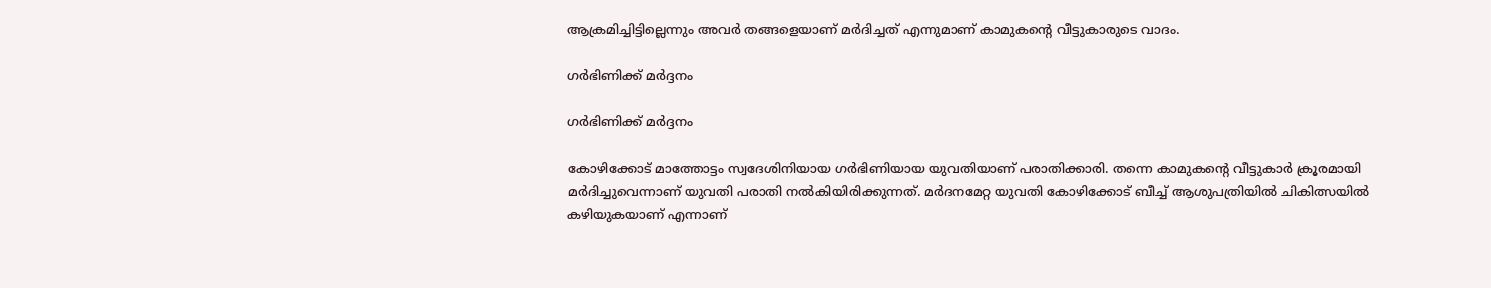ആക്രമിച്ചിട്ടില്ലെന്നും അവർ തങ്ങളെയാണ് മർദിച്ചത് എന്നുമാണ് കാമുകന്റെ വീട്ടുകാരുടെ വാദം.

ഗർഭിണിക്ക് മർദ്ദനം

ഗർഭിണിക്ക് മർദ്ദനം

കോഴിക്കോട് മാത്തോട്ടം സ്വദേശിനിയായ ഗര്‍ഭിണിയായ യുവതിയാണ് പരാതിക്കാരി. തന്നെ കാമുകന്റെ വീട്ടുകാര്‍ ക്രൂരമായി മര്‍ദിച്ചുവെന്നാണ് യുവതി പരാതി നല്‍കിയിരിക്കുന്നത്. മര്‍ദനമേറ്റ യുവതി കോഴിക്കോട് ബീച്ച് ആശുപത്രിയില്‍ ചികിത്സയില്‍ കഴിയുകയാണ് എന്നാണ്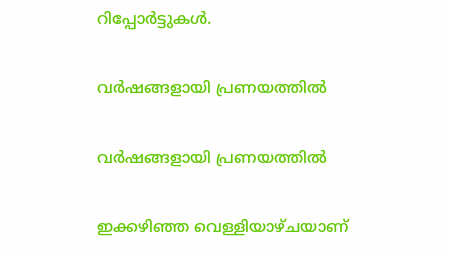റിപ്പോര്‍ട്ടുകള്‍.

വർഷങ്ങളായി പ്രണയത്തിൽ

വർഷങ്ങളായി പ്രണയത്തിൽ

ഇക്കഴിഞ്ഞ വെള്ളിയാഴ്ചയാണ്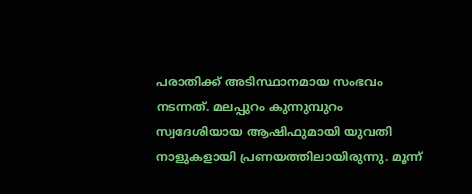പരാതിക്ക് അടിസ്ഥാനമായ സംഭവം നടന്നത്. മലപ്പുറം കുന്നുമ്പുറം സ്വദേശിയായ ആഷിഫുമായി യുവതി നാളുകളായി പ്രണയത്തിലായിരുന്നു. മൂന്ന്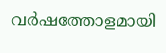വര്‍ഷത്തോളമായി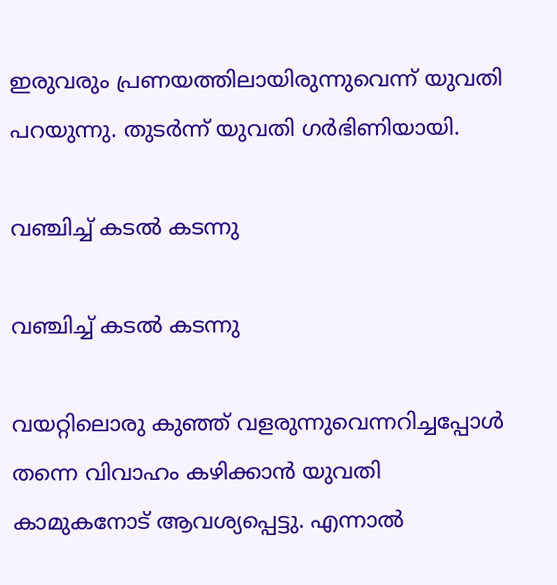ഇരുവരും പ്രണയത്തിലായിരുന്നുവെന്ന് യുവതി പറയുന്നു. തുടര്‍ന്ന് യുവതി ഗര്‍ഭിണിയായി.

വഞ്ചിച്ച് കടൽ കടന്നു

വഞ്ചിച്ച് കടൽ കടന്നു

വയറ്റിലൊരു കുഞ്ഞ് വളരുന്നുവെന്നറിച്ചപ്പോള്‍ തന്നെ വിവാഹം കഴിക്കാന്‍ യുവതി കാമുകനോട് ആവശ്യപ്പെട്ടു. എന്നാല്‍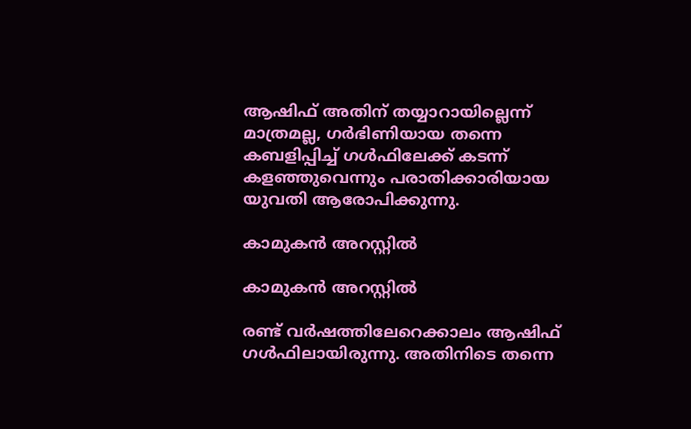ആഷിഫ് അതിന് തയ്യാറായില്ലെന്ന് മാത്രമല്ല, ഗര്‍ഭിണിയായ തന്നെ കബളിപ്പിച്ച് ഗള്‍ഫിലേക്ക് കടന്ന് കളഞ്ഞുവെന്നും പരാതിക്കാരിയായ യുവതി ആരോപിക്കുന്നു.

കാമുകൻ അറസ്റ്റിൽ

കാമുകൻ അറസ്റ്റിൽ

രണ്ട് വര്‍ഷത്തിലേറെക്കാലം ആഷിഫ് ഗള്‍ഫിലായിരുന്നു. അതിനിടെ തന്നെ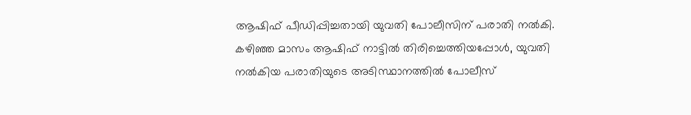ആഷിഫ് പീഡിപ്പിച്ചതായി യുവതി പോലീസിന് പരാതി നല്‍കി. കഴിഞ്ഞ മാസം ആഷിഫ് നാട്ടില്‍ തിരിച്ചെത്തിയപ്പോള്‍, യുവതി നല്‍കിയ പരാതിയുടെ അടിസ്ഥാനത്തില്‍ പോലീസ്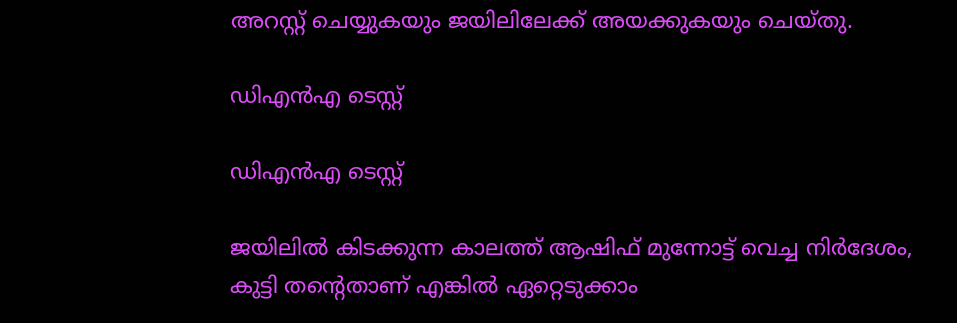അറസ്റ്റ് ചെയ്യുകയും ജയിലിലേക്ക് അയക്കുകയും ചെയ്തു.

ഡിഎൻഎ ടെസ്റ്റ്

ഡിഎൻഎ ടെസ്റ്റ്

ജയിലില്‍ കിടക്കുന്ന കാലത്ത് ആഷിഫ് മുന്നോട്ട് വെച്ച നിര്‍ദേശം, കുട്ടി തന്റെതാണ് എങ്കില്‍ ഏറ്റെടുക്കാം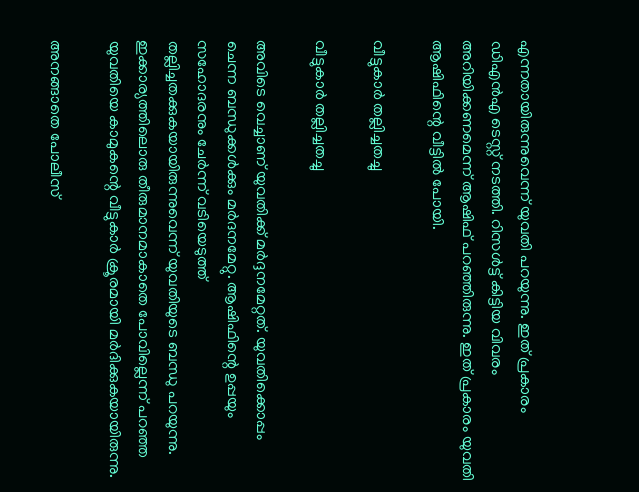എന്നതായിരുന്നുവെന്ന് യുവതി പറയുന്നു. ഇത് പ്രകാരം ഡിഎന്‍എ ടെസ്റ്റ് നടത്തി. റിസള്‍ട്ട് കിട്ടിയ വിവരം അറിയിക്കണമെന്ന് ആഷിഫ് പറഞ്ഞിരുന്നു. ഇത് പ്രകാരം യുവതി ആഷിഫിന്റെ വീട്ടില്‍ പോയി.

വീട്ടുകാർ തല്ലിച്ചതച്ചു

വീട്ടുകാർ തല്ലിച്ചതച്ചു

അവിടെ വെച്ചാണ് യുവതിക്ക് മര്‍ദ്ദനമേറ്റത്. യുവതിക്കൊപ്പം ചെന്ന ബന്ധുക്കള്‍ക്കും മര്‍ദനമേറ്റു. ആഷിഫിന്റെ ഉപ്പയും സഹോദരനും ചേര്‍ന്ന് വടിയെടുത്ത് തല്ലിച്ചതക്കുകയായിരുന്നുവെന്ന് യുവതിയുടെ ബന്ധു പറയുന്നു. ഇക്കാര്യത്തിലൊരു തീരുമാനമാകാതെ പോവില്ലെന്ന് പറഞ്ഞ യുവതിയെ കാമുകന്റെ വീട്ടുകാര്‍ ക്രൂരമായി മര്‍ദിക്കുകയായിരുന്നു.

അനങ്ങാതെ പോലീസ്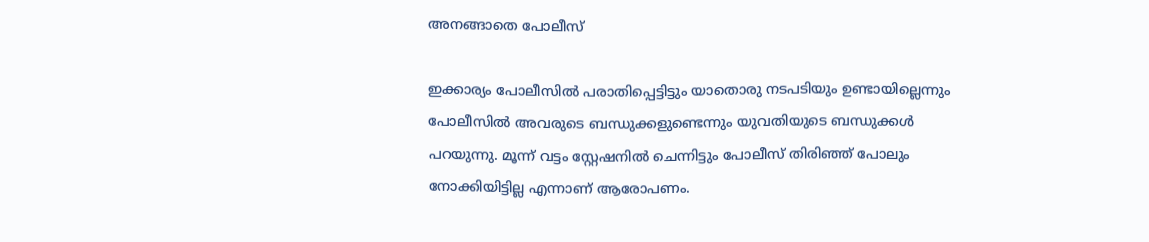അനങ്ങാതെ പോലീസ്

ഇക്കാര്യം പോലീസില്‍ പരാതിപ്പെട്ടിട്ടും യാതൊരു നടപടിയും ഉണ്ടായില്ലെന്നും പോലീസില്‍ അവരുടെ ബന്ധുക്കളുണ്ടെന്നും യുവതിയുടെ ബന്ധുക്കള്‍ പറയുന്നു. മൂന്ന് വട്ടം സ്റ്റേഷനില്‍ ചെന്നിട്ടും പോലീസ് തിരിഞ്ഞ് പോലും നോക്കിയിട്ടില്ല എന്നാണ് ആരോപണം.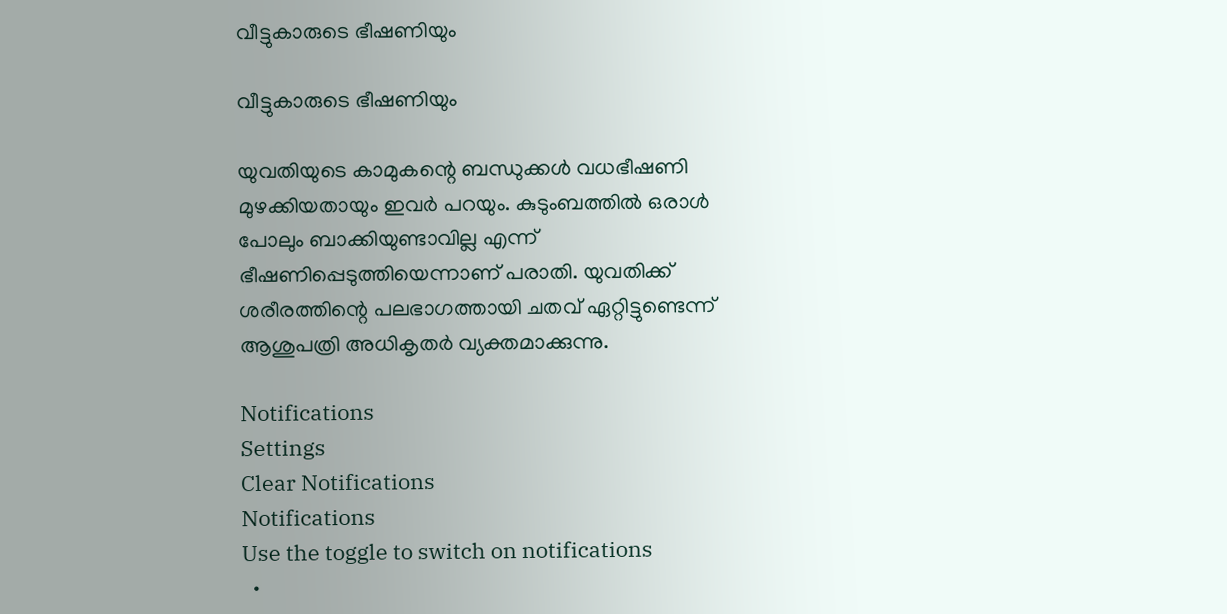വീട്ടുകാരുടെ ഭീഷണിയും

വീട്ടുകാരുടെ ഭീഷണിയും

യുവതിയുടെ കാമുകന്റെ ബന്ധുക്കള്‍ വധഭീഷണി മുഴക്കിയതായും ഇവര്‍ പറയും. കുടുംബത്തില്‍ ഒരാള്‍ പോലും ബാക്കിയുണ്ടാവില്ല എന്ന് ഭീഷണിപ്പെടുത്തിയെന്നാണ് പരാതി. യുവതിക്ക് ശരീരത്തിന്റെ പലഭാഗത്തായി ചതവ് ഏറ്റിട്ടുണ്ടെന്ന് ആശുപത്രി അധികൃതര്‍ വ്യക്തമാക്കുന്നു.

Notifications
Settings
Clear Notifications
Notifications
Use the toggle to switch on notifications
  •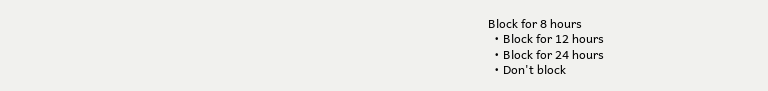Block for 8 hours
  • Block for 12 hours
  • Block for 24 hours
  • Don't block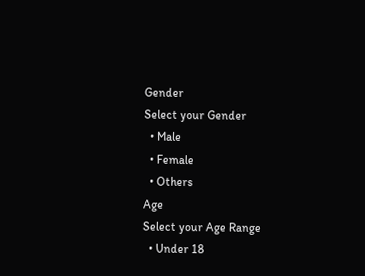Gender
Select your Gender
  • Male
  • Female
  • Others
Age
Select your Age Range
  • Under 18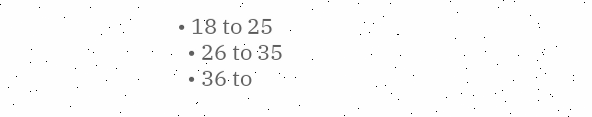• 18 to 25
  • 26 to 35
  • 36 to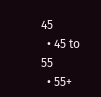45
  • 45 to 55
  • 55+